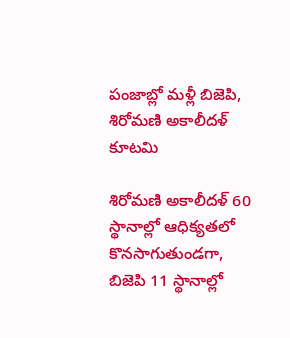పంజాబ్లో మళ్లీ బిజెపి, శిరోమణి అకాలీదళ్ కూటమి

శిరోమణి అకాలీదళ్ 60 స్థానాల్లో ఆధిక్యతలో కొనసాగుతుండగా, బిజెపి 11 స్థానాల్లో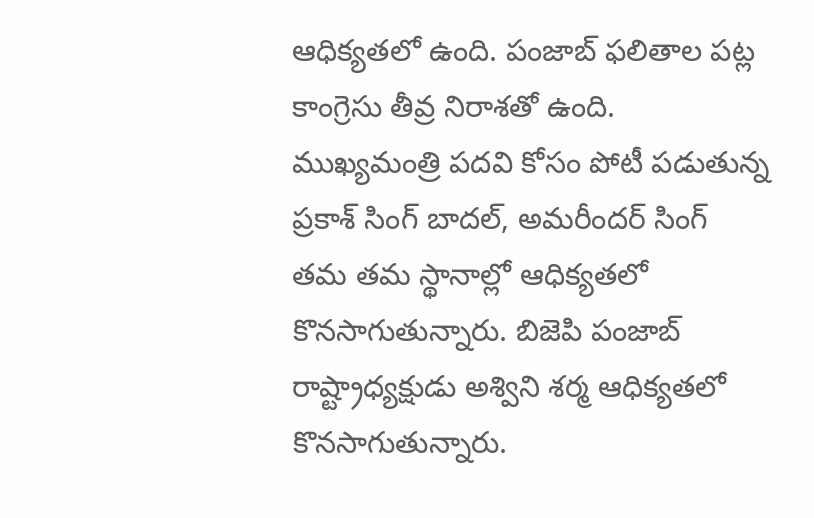ఆధిక్యతలో ఉంది. పంజాబ్ ఫలితాల పట్ల కాంగ్రెసు తీవ్ర నిరాశతో ఉంది. ముఖ్యమంత్రి పదవి కోసం పోటీ పడుతున్న ప్రకాశ్ సింగ్ బాదల్, అమరీందర్ సింగ్ తమ తమ స్థానాల్లో ఆధిక్యతలో కొనసాగుతున్నారు. బిజెపి పంజాబ్ రాష్ట్రాధ్యక్షుడు అశ్విని శర్మ ఆధిక్యతలో కొనసాగుతున్నారు.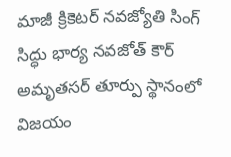మాజీ క్రికెటర్ నవజ్యోతి సింగ్ సిద్ధు భార్య నవజోత్ కౌర్ అమృతసర్ తూర్పు స్థానంలో విజయం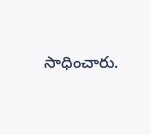సాధించారు.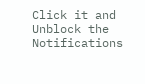Click it and Unblock the Notifications